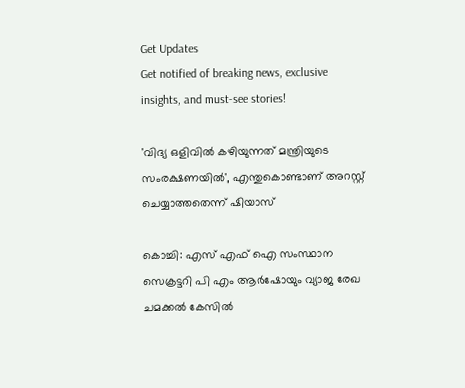Get Updates
Get notified of breaking news, exclusive insights, and must-see stories!

'വിദ്യ ഒളിവില്‍ കഴിയുന്നത് മന്ത്രിയുടെ സംരക്ഷണയില്‍', എന്തുകൊണ്ടാണ് അറസ്റ്റ് ചെയ്യാത്തതെന്ന് ഷിയാസ്

കൊച്ചി: എസ് എഫ് ഐ സംസ്ഥാന സെക്രട്ടറി പി എം ആര്‍ഷോയും വ്യാജ രേഖ ചമക്കല്‍ കേസില്‍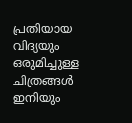പ്രതിയായ വിദ്യയും ഒരുമിച്ചുള്ള ചിത്രങ്ങള്‍ ഇനിയും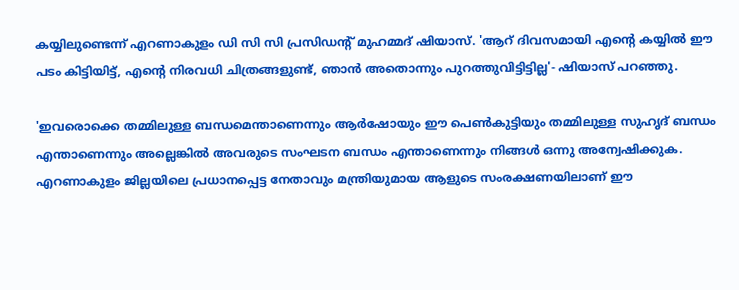കയ്യിലുണ്ടെന്ന് എറണാകുളം ഡി സി സി പ്രസിഡന്റ് മുഹമ്മദ് ഷിയാസ്. 'ആറ് ദിവസമായി എന്റെ കയ്യില്‍ ഈ പടം കിട്ടിയിട്ട്, എന്റെ നിരവധി ചിത്രങ്ങളുണ്ട്, ഞാന്‍ അതൊന്നും പുറത്തുവിട്ടിട്ടില്ല'- ഷിയാസ് പറഞ്ഞു.

'ഇവരൊക്കെ തമ്മിലുള്ള ബന്ധമെന്താണെന്നും ആര്‍ഷോയും ഈ പെണ്‍കുട്ടിയും തമ്മിലുള്ള സുഹൃദ് ബന്ധം എന്താണെന്നും അല്ലെങ്കില്‍ അവരുടെ സംഘടന ബന്ധം എന്താണെന്നും നിങ്ങള്‍ ഒന്നു അന്വേഷിക്കുക. എറണാകുളം ജില്ലയിലെ പ്രധാനപ്പെട്ട നേതാവും മന്ത്രിയുമായ ആളുടെ സംരക്ഷണയിലാണ് ഈ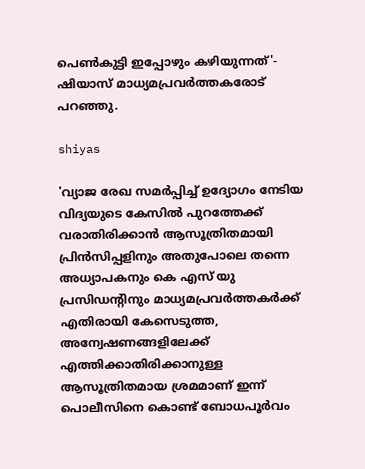പെണ്‍കുട്ടി ഇപ്പോഴും കഴിയുന്നത്'- ഷിയാസ് മാധ്യമപ്രവര്‍ത്തകരോട് പറഞ്ഞു.

shiyas

'വ്യാജ രേഖ സമര്‍പ്പിച്ച് ഉദ്യോഗം നേടിയ വിദ്യയുടെ കേസില്‍ പുറത്തേക്ക് വരാതിരിക്കാന്‍ ആസൂത്രിതമായി പ്രിന്‍സിപ്പളിനും അതുപോലെ തന്നെ അധ്യാപകനും കെ എസ് യു പ്രസിഡന്റിനും മാധ്യമപ്രവര്‍ത്തകര്‍ക്ക് എതിരായി കേസെടുത്ത, അന്വേഷണങ്ങളിലേക്ക് എത്തിക്കാതിരിക്കാനുള്ള ആസൂത്രിതമായ ശ്രമമാണ് ഇന്ന് പൊലീസിനെ കൊണ്ട് ബോധപൂര്‍വം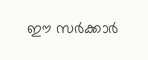ഈ സര്‍ക്കാര്‍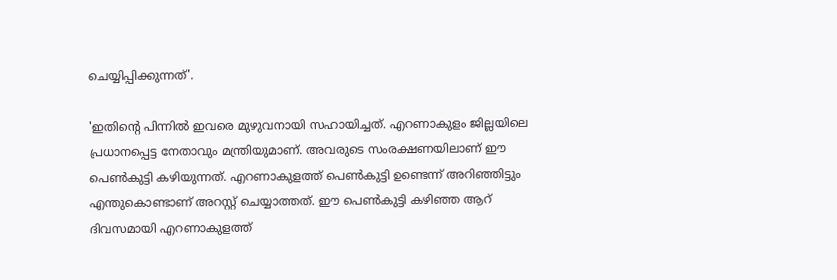ചെയ്യിപ്പിക്കുന്നത്'.

'ഇതിന്റെ പിന്നില്‍ ഇവരെ മുഴുവനായി സഹായിച്ചത്. എറണാകുളം ജില്ലയിലെ പ്രധാനപ്പെട്ട നേതാവും മന്ത്രിയുമാണ്. അവരുടെ സംരക്ഷണയിലാണ് ഈ പെണ്‍കുട്ടി കഴിയുന്നത്. എറണാകുളത്ത് പെണ്‍കുട്ടി ഉണ്ടെന്ന് അറിഞ്ഞിട്ടും എന്തുകൊണ്ടാണ് അറസ്റ്റ് ചെയ്യാത്തത്. ഈ പെണ്‍കുട്ടി കഴിഞ്ഞ ആറ് ദിവസമായി എറണാകുളത്ത്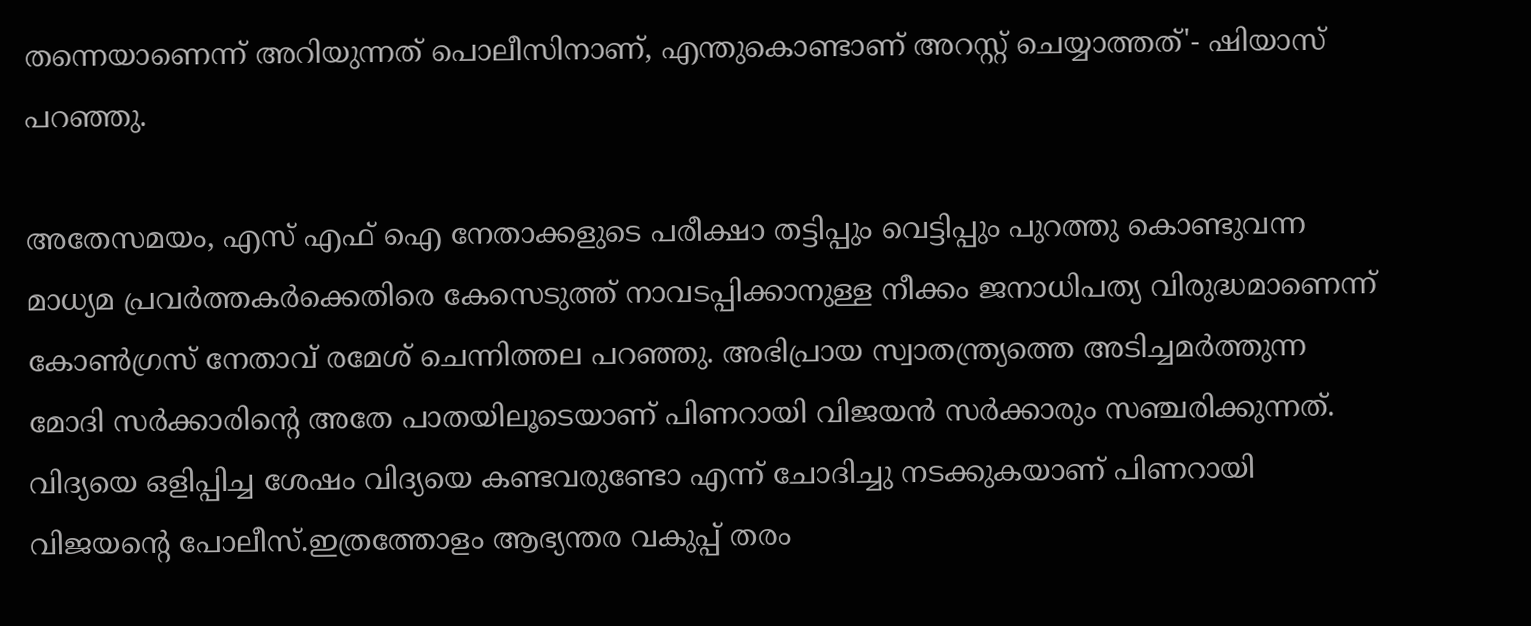തന്നെയാണെന്ന് അറിയുന്നത് പൊലീസിനാണ്, എന്തുകൊണ്ടാണ് അറസ്റ്റ് ചെയ്യാത്തത്'- ഷിയാസ് പറഞ്ഞു.

അതേസമയം, എസ് എഫ് ഐ നേതാക്കളുടെ പരീക്ഷാ തട്ടിപ്പും വെട്ടിപ്പും പുറത്തു കൊണ്ടുവന്ന മാധ്യമ പ്രവര്‍ത്തകര്‍ക്കെതിരെ കേസെടുത്ത് നാവടപ്പിക്കാനുള്ള നീക്കം ജനാധിപത്യ വിരുദ്ധമാണെന്ന് കോണ്‍ഗ്രസ് നേതാവ് രമേശ് ചെന്നിത്തല പറഞ്ഞു. അഭിപ്രായ സ്വാതന്ത്ര്യത്തെ അടിച്ചമര്‍ത്തുന്ന മോദി സര്‍ക്കാരിന്റെ അതേ പാതയിലൂടെയാണ് പിണറായി വിജയന്‍ സര്‍ക്കാരും സഞ്ചരിക്കുന്നത്. വിദ്യയെ ഒളിപ്പിച്ച ശേഷം വിദ്യയെ കണ്ടവരുണ്ടോ എന്ന് ചോദിച്ചു നടക്കുകയാണ് പിണറായി വിജയന്റെ പോലീസ്.ഇത്രത്തോളം ആഭ്യന്തര വകുപ്പ് തരം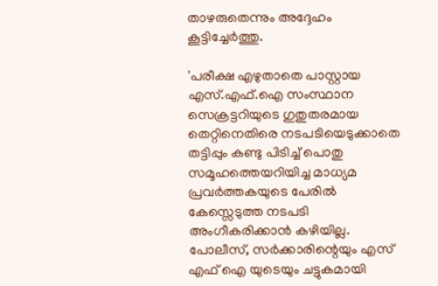താഴരുതെന്നും അദ്ദേഹം കൂട്ടിച്ചേര്‍ത്തു.

'പരീക്ഷ എഴുതാതെ പാസ്റ്റായ എസ്.എഫ്.ഐ സംസ്ഥാന സെക്രട്ടറിയുടെ ഗുതുതരമായ തെറ്റിനെതിരെ നടപടിയെടുക്കാതെ തട്ടിപ്പും കണ്ടു പിടിച്ച് പൊതു സമൂഹത്തെയറിയിച്ച മാധ്യമ പ്രവര്‍ത്തകയുടെ പേരില്‍ കേസ്സെടുത്ത നടപടി അംഗീകരിക്കാന്‍ കഴിയില്ല. പോലീസ്, സര്‍ക്കാരിന്റെയും എസ് എഫ് ഐ യുടെയും ചട്ടുകമായി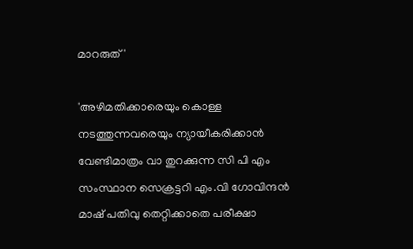മാറരുത് '

'അഴിമതിക്കാരെയും കൊള്ള നടത്തുന്നവരെയും ന്യായീകരിക്കാന്‍ വേണ്ടിമാത്രം വാ തുറക്കുന്ന സി പി എം സംസ്ഥാന സെക്രട്ടറി എം.വി ഗോവിന്ദന്‍ മാഷ് പതിവു തെറ്റിക്കാതെ പരീക്ഷാ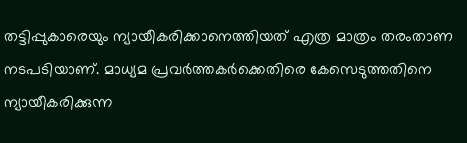തട്ടിപ്പുകാരെയും ന്യായീകരിക്കാനെത്തിയത് എത്ര മാത്രം തരംതാണ നടപടിയാണ്. മാധ്യമ പ്രവര്‍ത്തകര്‍ക്കെതിരെ കേസെടുത്തതിനെ ന്യായീകരിക്കുന്ന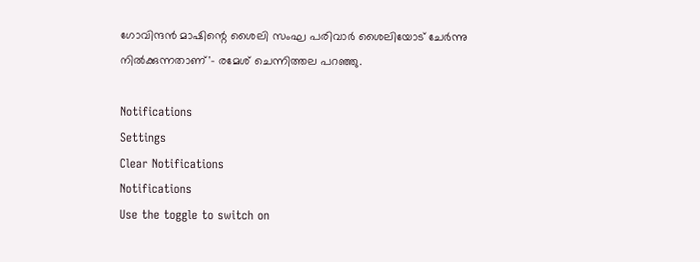ഗോവിന്ദന്‍ മാഷിന്റെ ശൈലി സംഘ പരിവാര്‍ ശൈലിയോട് ചേര്‍ന്നു നില്‍ക്കുന്നതാണ്'- രമേശ് ചെന്നിത്തല പറഞ്ഞു.

Notifications
Settings
Clear Notifications
Notifications
Use the toggle to switch on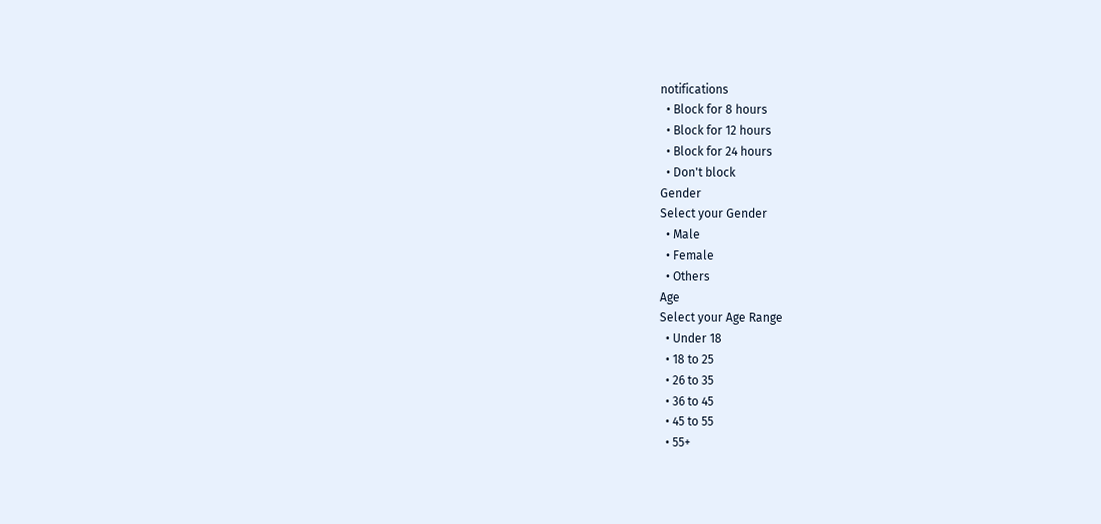notifications
  • Block for 8 hours
  • Block for 12 hours
  • Block for 24 hours
  • Don't block
Gender
Select your Gender
  • Male
  • Female
  • Others
Age
Select your Age Range
  • Under 18
  • 18 to 25
  • 26 to 35
  • 36 to 45
  • 45 to 55
  • 55+